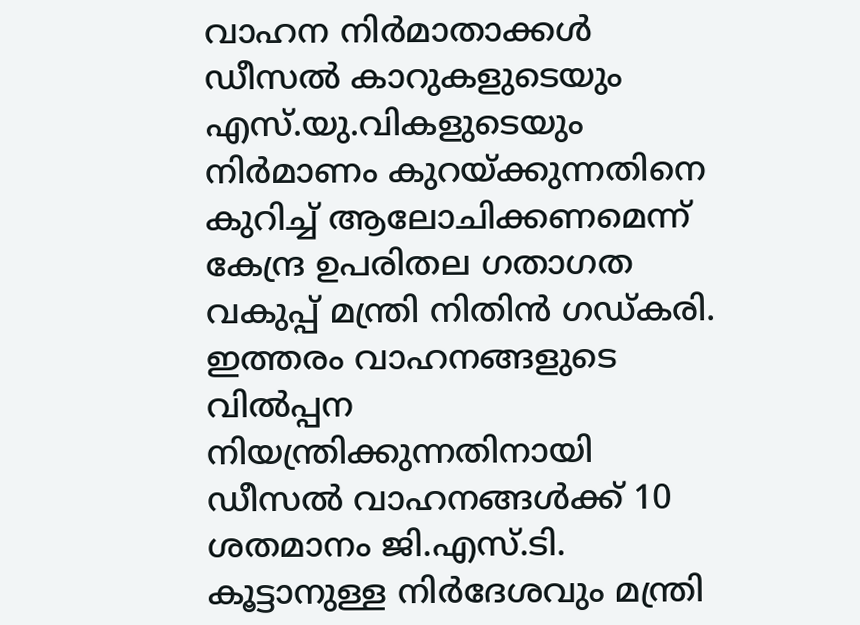വാഹന നിര്‍മാതാക്കള്‍ ഡീസല്‍ കാറുകളുടെയും എസ്.യു.വികളുടെയും നിര്‍മാണം കുറയ്ക്കുന്നതിനെ കുറിച്ച് ആലോചിക്കണമെന്ന് കേന്ദ്ര ഉപരിതല ഗതാഗത വകുപ്പ് മന്ത്രി നിതിന്‍ ഗഡ്കരി. ഇത്തരം വാഹനങ്ങളുടെ വില്‍പ്പന നിയന്ത്രിക്കുന്നതിനായി ഡീസല്‍ വാഹനങ്ങള്‍ക്ക് 10 ശതമാനം ജി.എസ്.ടി. കൂട്ടാനുള്ള നിര്‍ദേശവും മന്ത്രി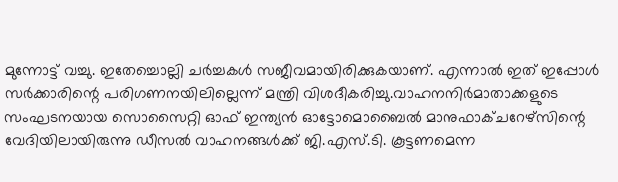മുന്നോട്ട് വച്ചു. ഇതേച്ചൊല്ലി ചര്‍ച്ചകള്‍ സജീവമായിരിക്കുകയാണ്. എന്നാൽ ഇത് ഇപ്പോള്‍ സര്‍ക്കാരിന്റെ പരിഗണനയിലില്ലെന്ന് മന്ത്രി വിശദീകരിച്ചു.വാഹനനിര്‍മാതാക്കളുടെ സംഘടനയായ സൊസൈറ്റി ഓഫ് ഇന്ത്യന്‍ ഓട്ടോമൊബൈല്‍ മാനുഫാക്ചറേഴ്സിന്റെ വേദിയിലായിരുന്നു ഡീസല്‍ വാഹനങ്ങള്‍ക്ക് ജി.എസ്.ടി. കൂട്ടണമെന്ന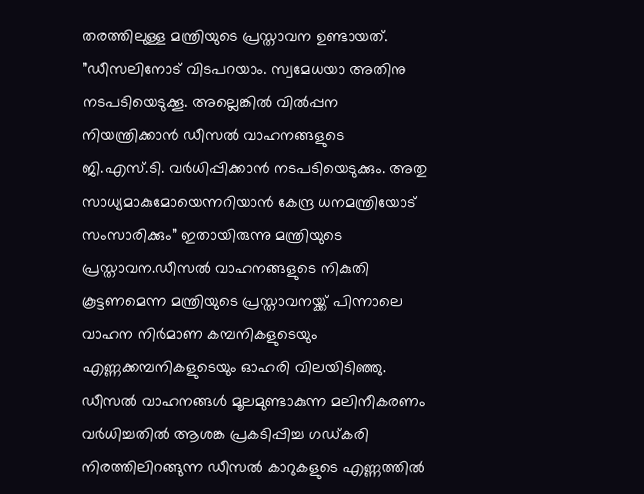തരത്തിലുള്ള മന്ത്രിയുടെ പ്രസ്താവന ഉണ്ടായത്. ”ഡീസലിനോട് വിടപറയാം. സ്വമേധയാ അതിനു നടപടിയെടുക്കൂ. അല്ലെങ്കില്‍ വില്‍പ്പന നിയന്ത്രിക്കാന്‍ ഡീസല്‍ വാഹനങ്ങളുടെ ജി.എസ്.ടി. വര്‍ധിപ്പിക്കാന്‍ നടപടിയെടുക്കും. അതു സാധ്യമാകുമോയെന്നറിയാന്‍ കേന്ദ്ര ധനമന്ത്രിയോട് സംസാരിക്കും” ഇതായിരുന്നു മന്ത്രിയുടെ പ്രസ്താവന.ഡീസല്‍ വാഹനങ്ങളുടെ നികുതി കൂട്ടണമെന്ന മന്ത്രിയുടെ പ്രസ്താവനയ്ക്ക് പിന്നാലെ വാഹന നിര്‍മാണ കമ്പനികളുടെയും എണ്ണക്കമ്പനികളുടെയും ഓഹരി വിലയിടിഞ്ഞു. ഡീസല്‍ വാഹനങ്ങള്‍ മൂലമുണ്ടാകുന്ന മലിനീകരണം വര്‍ധിച്ചതില്‍ ആശങ്ക പ്രകടിപ്പിച്ച ഗഡ്കരി നിരത്തിലിറങ്ങുന്ന ഡീസല്‍ കാറുകളുടെ എണ്ണത്തില്‍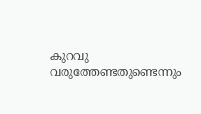കുറവു വരുത്തേണ്ടതുണ്ടെന്നും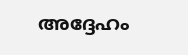അദ്ദേഹം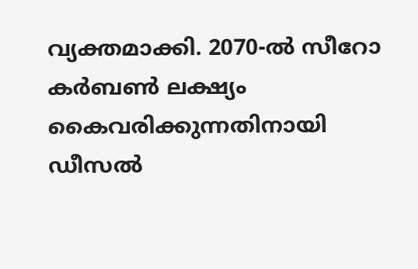വ്യക്തമാക്കി. 2070-ല്‍ സീറോ കര്‍ബണ്‍ ലക്ഷ്യം കൈവരിക്കുന്നതിനായി ഡീസല്‍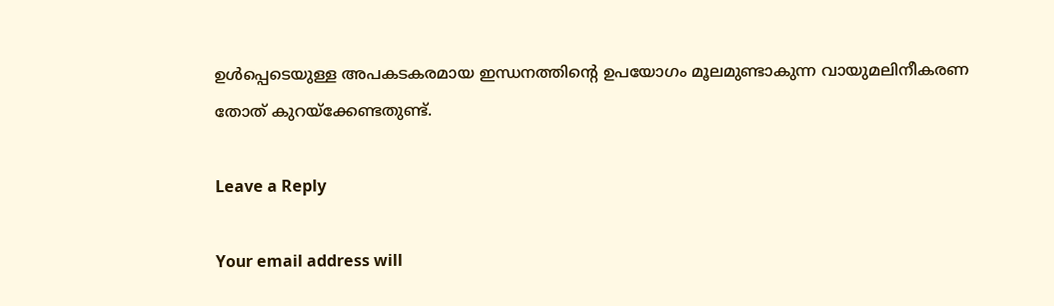ഉള്‍പ്പെടെയുള്ള അപകടകരമായ ഇന്ധനത്തിന്റെ ഉപയോഗം മൂലമുണ്ടാകുന്ന വായുമലിനീകരണ തോത് കുറയ്‌ക്കേണ്ടതുണ്ട്.

Leave a Reply

Your email address will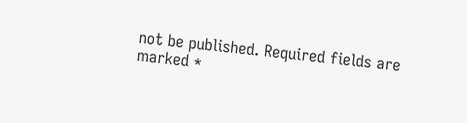not be published. Required fields are marked *